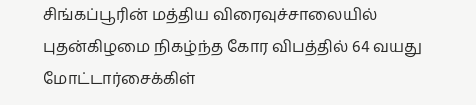சிங்கப்பூரின் மத்திய விரைவுச்சாலையில் புதன்கிழமை நிகழ்ந்த கோர விபத்தில் 64 வயது மோட்டார்சைக்கிள்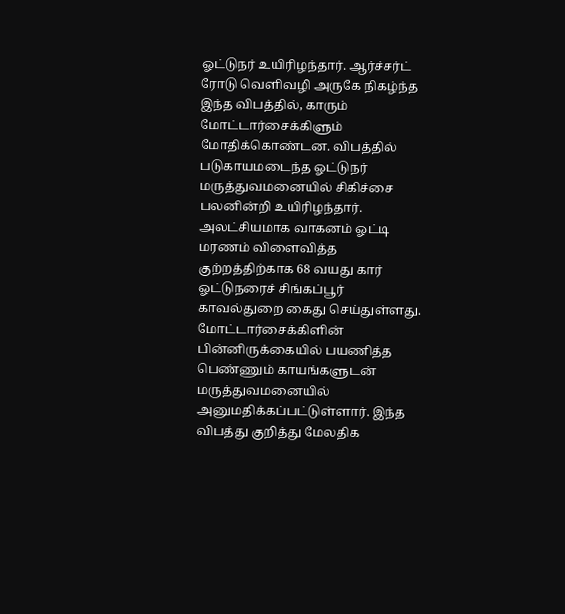ஓட்டுநர் உயிரிழந்தார். ஆர்ச்சர்ட் ரோடு வெளிவழி அருகே நிகழ்ந்த இந்த விபத்தில், காரும் மோட்டார்சைக்கிளும் மோதிக்கொண்டன. விபத்தில் படுகாயமடைந்த ஓட்டுநர் மருத்துவமனையில் சிகிச்சை பலனின்றி உயிரிழந்தார்.
அலட்சியமாக வாகனம் ஓட்டி மரணம் விளைவித்த குற்றத்திற்காக 68 வயது கார் ஓட்டுநரைச் சிங்கப்பூர் காவல்துறை கைது செய்துள்ளது. மோட்டார்சைக்கிளின் பின்னிருக்கையில் பயணித்த பெண்ணும் காயங்களுடன் மருத்துவமனையில் அனுமதிக்கப்பட்டுள்ளார். இந்த விபத்து குறித்து மேலதிக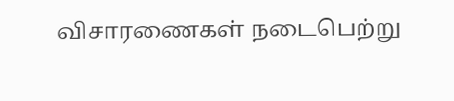விசாரணைகள் நடைபெற்று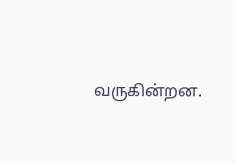வருகின்றன.